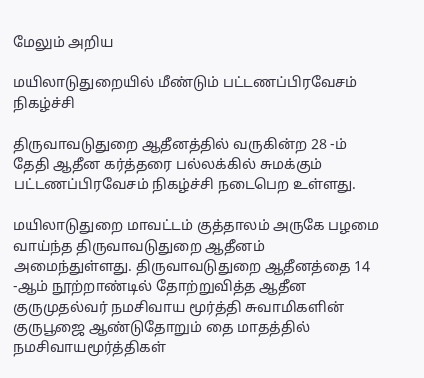மேலும் அறிய

மயிலாடுதுறையில் மீண்டும் பட்டணப்பிரவேசம் நிகழ்ச்சி

திருவாவடுதுறை ஆதீனத்தில் வருகின்ற 28 -ம் தேதி ஆதீன கர்த்தரை பல்லக்கில் சுமக்கும் பட்டணப்பிரவேசம் நிகழ்ச்சி நடைபெற உள்ளது.

மயிலாடுதுறை மாவட்டம் குத்தாலம் அருகே பழமை வாய்ந்த திருவாவடுதுறை ஆதீனம்  அமைந்துள்ளது. திருவாவடுதுறை ஆதீனத்தை 14 -ஆம் நூற்றாண்டில் தோற்றுவித்த ஆதீன குருமுதல்வர் நமசிவாய மூர்த்தி சுவாமிகளின் குருபூஜை ஆண்டுதோறும் தை மாதத்தில் நமசிவாயமூர்த்திகள்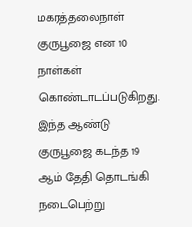மகரத்தலைநாள் குருபூஜை என 10 நாள்கள் கொண்டாடப்படுகிறது. இந்த ஆண்டு குருபூஜை கடந்த 19 ஆம் தேதி தொடங்கி நடைபெற்று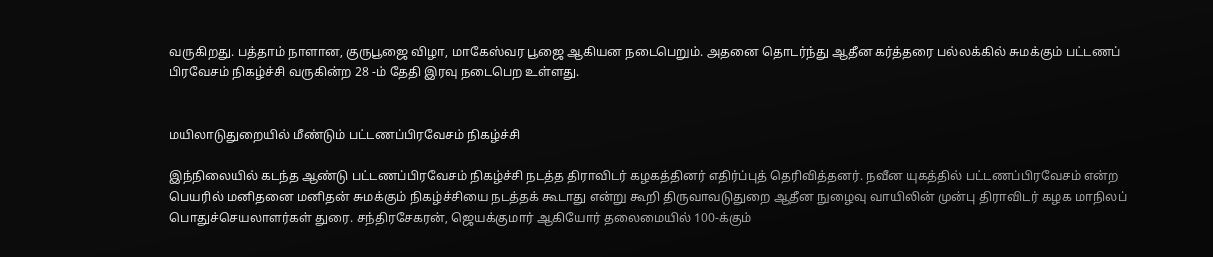வருகிறது. பத்தாம் நாளான, குருபூஜை விழா, மாகேஸ்வர பூஜை ஆகியன நடைபெறும். அதனை தொடர்ந்து ஆதீன கர்த்தரை பல்லக்கில் சுமக்கும் பட்டணப் பிரவேசம் நிகழ்ச்சி வருகின்ற 28 -ம் தேதி இரவு நடைபெற உள்ளது.


மயிலாடுதுறையில் மீண்டும் பட்டணப்பிரவேசம் நிகழ்ச்சி

இந்நிலையில் கடந்த ஆண்டு பட்டணப்பிரவேசம் நிகழ்ச்சி நடத்த திராவிடர் கழகத்தினர் எதிர்ப்புத் தெரிவித்தனர். நவீன யுகத்தில் பட்டணப்பிரவேசம் என்ற பெயரில் மனிதனை மனிதன் சுமக்கும் நிகழ்ச்சியை நடத்தக் கூடாது என்று கூறி திருவாவடுதுறை ஆதீன நுழைவு வாயிலின் முன்பு திராவிடர் கழக மாநிலப் பொதுச்செயலாளர்கள் துரை. சந்திரசேகரன், ஜெயக்குமார் ஆகியோர் தலைமையில் 100-க்கும்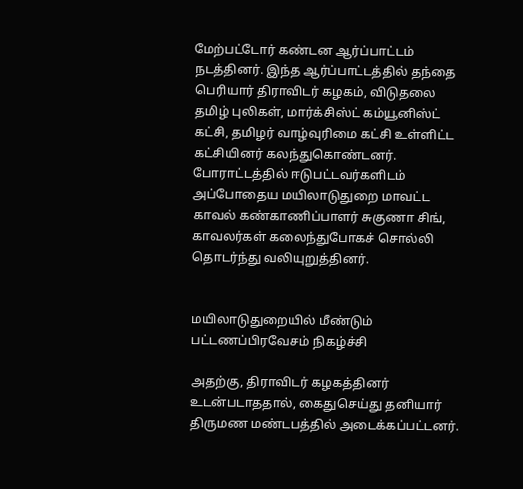மேற்பட்டோர் கண்டன ஆர்ப்பாட்டம் நடத்தினர். இந்த ஆர்ப்பாட்டத்தில் தந்தை பெரியார் திராவிடர் கழகம், விடுதலை தமிழ் புலிகள், மார்க்சிஸ்ட் கம்யூனிஸ்ட் கட்சி, தமிழர் வாழ்வுரிமை கட்சி உள்ளிட்ட கட்சியினர் கலந்துகொண்டனர். போராட்டத்தில் ஈடுபட்டவர்களிடம் அப்போதைய மயிலாடுதுறை மாவட்ட காவல் கண்காணிப்பாளர் சுகுணா சிங், காவலர்கள் கலைந்துபோகச் சொல்லி தொடர்ந்து வலியுறுத்தினர்.


மயிலாடுதுறையில் மீண்டும் பட்டணப்பிரவேசம் நிகழ்ச்சி

அதற்கு, திராவிடர் கழகத்தினர் உடன்படாததால், கைதுசெய்து தனியார் திருமண மண்டபத்தில் அடைக்கப்பட்டனர்.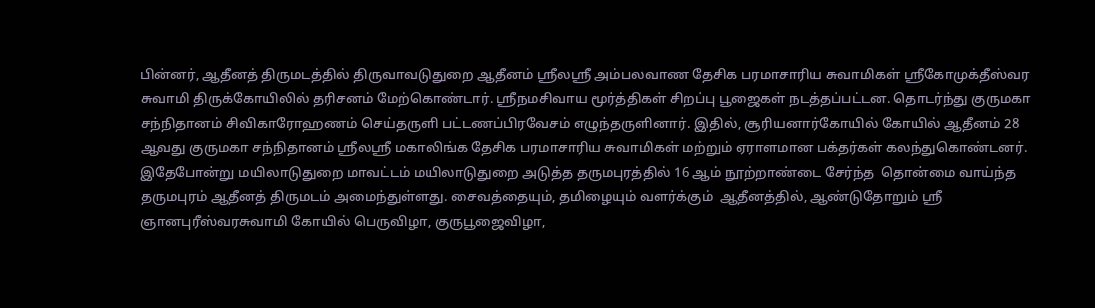பின்னர், ஆதீனத் திருமடத்தில் திருவாவடுதுறை ஆதீனம் ஸ்ரீலஸ்ரீ அம்பலவாண தேசிக பரமாசாரிய சுவாமிகள் ஸ்ரீகோமுக்தீஸ்வர சுவாமி திருக்கோயிலில் தரிசனம் மேற்கொண்டார். ஸ்ரீநமசிவாய மூர்த்திகள் சிறப்பு பூஜைகள் நடத்தப்பட்டன. தொடர்ந்து குருமகா சந்நிதானம் சிவிகாரோஹணம் செய்தருளி பட்டணப்பிரவேசம் எழுந்தருளினார். இதில், சூரியனார்கோயில் கோயில் ஆதீனம் 28 ஆவது குருமகா சந்நிதானம் ஸ்ரீலஸ்ரீ மகாலிங்க தேசிக பரமாசாரிய சுவாமிகள் மற்றும் ஏராளமான பக்தர்கள் கலந்துகொண்டனர். இதேபோன்று மயிலாடுதுறை மாவட்டம் மயிலாடுதுறை அடுத்த தருமபுரத்தில் 16 ஆம் நூற்றாண்டை சேர்ந்த  தொன்மை வாய்ந்த தருமபுரம் ஆதீனத் திருமடம் அமைந்துள்ளது. சைவத்தையும், தமிழையும் வளர்க்கும்  ஆதீனத்தில், ஆண்டுதோறும் ஸ்ரீ ஞானபுரீஸ்வரசுவாமி கோயில் பெருவிழா, குருபூஜைவிழா,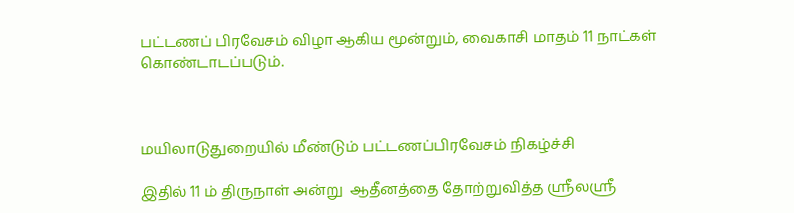பட்டணப் பிரவேசம் விழா ஆகிய மூன்றும், வைகாசி மாதம் 11 நாட்கள் கொண்டாடப்படும்.



மயிலாடுதுறையில் மீண்டும் பட்டணப்பிரவேசம் நிகழ்ச்சி

இதில் 11 ம் திருநாள் அன்று  ஆதீனத்தை தோற்றுவித்த ஸ்ரீலஸ்ரீ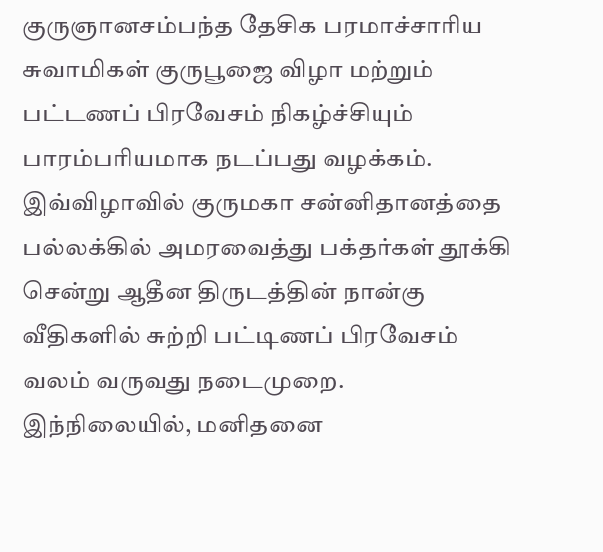குருஞானசம்பந்த தேசிக பரமாச்சாரிய சுவாமிகள் குருபூஜை விழா மற்றும் பட்டணப் பிரவேசம் நிகழ்ச்சியும் பாரம்பரியமாக நடப்பது வழக்கம். இவ்விழாவில் குருமகா சன்னிதானத்தை  பல்லக்கில் அமரவைத்து பக்தர்கள் தூக்கி சென்று ஆதீன திருடத்தின் நான்கு வீதிகளில் சுற்றி பட்டிணப் பிரவேசம் வலம் வருவது நடைமுறை. இந்நிலையில், மனிதனை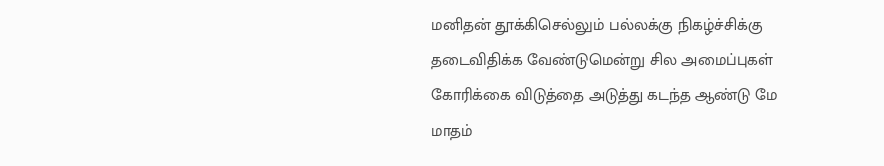மனிதன் தூக்கிசெல்லும் பல்லக்கு நிகழ்ச்சிக்கு தடைவிதிக்க வேண்டுமென்று சில அமைப்புகள் கோரிக்கை விடுத்தை அடுத்து கடந்த ஆண்டு மே மாதம்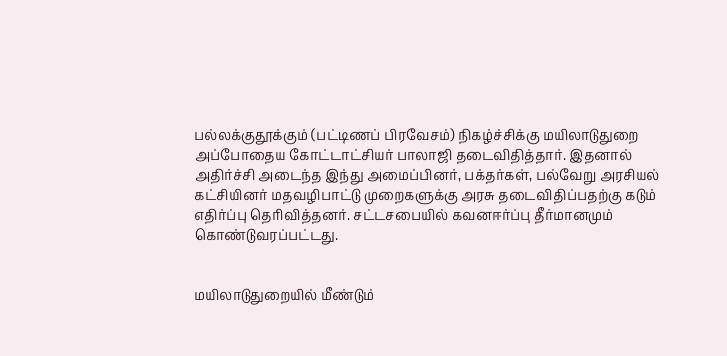பல்லக்குதூக்கும் (பட்டிணப் பிரவேசம்) நிகழ்ச்சிக்கு மயிலாடுதுறை அப்போதைய கோட்டாட்சியர் பாலாஜி தடைவிதித்தார். இதனால் அதிர்ச்சி அடைந்த இந்து அமைப்பினர், பக்தர்கள், பல்வேறு அரசியல் கட்சியினர் மதவழிபாட்டு முறைகளுக்கு அரசு தடைவிதிப்பதற்கு கடும் எதிர்ப்பு தெரிவித்தனர். சட்டசபையில் கவனஈர்ப்பு தீர்மானமும் கொண்டுவரப்பட்டது.


மயிலாடுதுறையில் மீண்டும்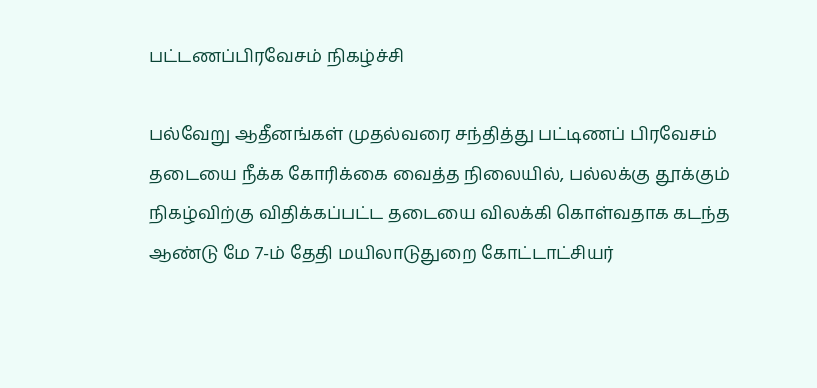பட்டணப்பிரவேசம் நிகழ்ச்சி

பல்வேறு ஆதீனங்கள் முதல்வரை சந்தித்து பட்டிணப் பிரவேசம் தடையை நீக்க கோரிக்கை வைத்த நிலையில், பல்லக்கு தூக்கும் நிகழ்விற்கு விதிக்கப்பட்ட தடையை விலக்கி கொள்வதாக கடந்த ஆண்டு மே 7-ம் தேதி மயிலாடுதுறை கோட்டாட்சியர்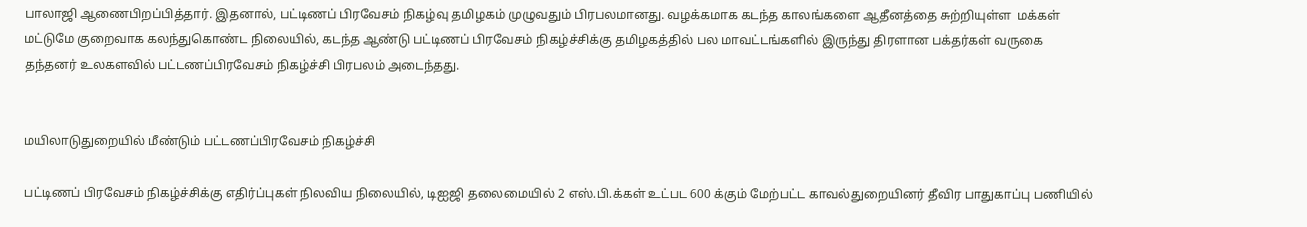பாலாஜி ஆணைபிறப்பித்தார். இதனால், பட்டிணப் பிரவேசம் நிகழ்வு தமிழகம் முழுவதும் பிரபலமானது. வழக்கமாக கடந்த காலங்களை ஆதீனத்தை சுற்றியுள்ள  மக்கள் மட்டுமே குறைவாக கலந்துகொண்ட நிலையில், கடந்த ஆண்டு பட்டிணப் பிரவேசம் நிகழ்ச்சிக்கு தமிழகத்தில் பல மாவட்டங்களில் இருந்து திரளான பக்தர்கள் வருகை தந்தனர் உலகளவில் பட்டணப்பிரவேசம் நிகழ்ச்சி பிரபலம் அடைந்தது.


மயிலாடுதுறையில் மீண்டும் பட்டணப்பிரவேசம் நிகழ்ச்சி

பட்டிணப் பிரவேசம் நிகழ்ச்சிக்கு எதிர்ப்புகள் நிலவிய நிலையில், டிஐஜி தலைமையில் 2 எஸ்.பி.க்கள் உட்பட 600 க்கும் மேற்பட்ட காவல்துறையினர் தீவிர பாதுகாப்பு பணியில்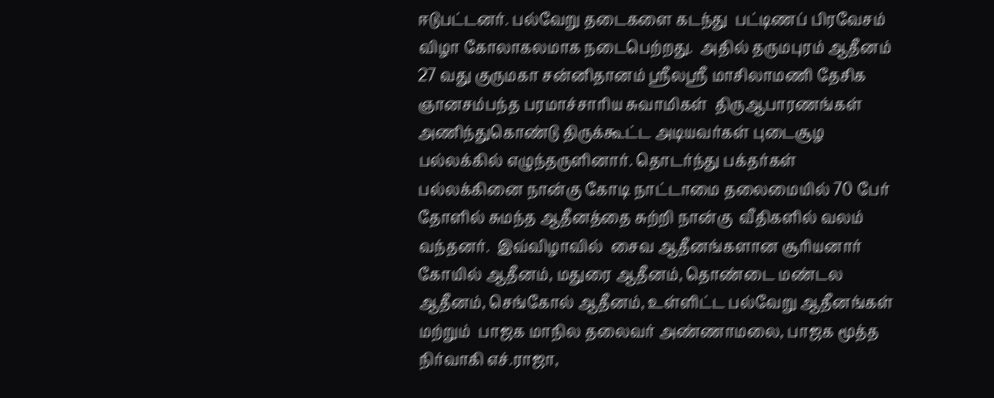ஈடுபட்டனர். பல்வேறு தடைகளை கடந்து  பட்டிணப் பிரவேசம் விழா கோலாகலமாக நடைபெற்றது.  அதில் தருமபுரம் ஆதீனம் 27 வது குருமகா சன்னிதானம் ஸ்ரீலஸ்ரீ மாசிலாமணி தேசிக ஞானசம்பந்த பரமாச்சாரிய சுவாமிகள்  திருஆபாரணங்கள் அணிந்துகொண்டு திருக்கூட்ட அடியவர்கள் புடைசூழ பல்லக்கில் எழுந்தருளினார். தொடர்ந்து பக்தர்கள் பல்லக்கினை நான்கு கோடி நாட்டாமை தலைமையில் 70 பேர் தோளில் சுமந்த ஆதீனத்தை சுற்றி நான்கு  வீதிகளில் வலம் வந்தனர்.  இவ்விழாவில்  சைவ ஆதீனங்களான சூரியனார் கோயில் ஆதீனம், மதுரை ஆதீனம், தொண்டை மண்டல ஆதீனம், செங்கோல் ஆதீனம், உள்ளிட்ட பல்வேறு ஆதீனங்கள்  மற்றும்  பாஜக மாநில தலைவர் அண்ணாமலை, பாஜக மூத்த நிர்வாகி எச்.ராஜா,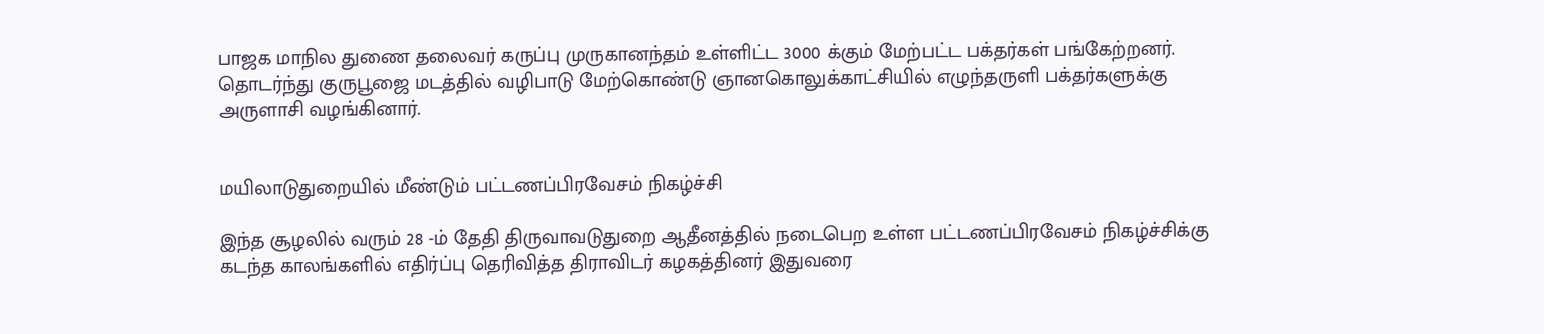பாஜக மாநில துணை தலைவர் கருப்பு முருகானந்தம் உள்ளிட்ட 3000 க்கும் மேற்பட்ட பக்தர்கள் பங்கேற்றனர். தொடர்ந்து குருபூஜை மடத்தில் வழிபாடு மேற்கொண்டு ஞானகொலுக்காட்சியில் எழுந்தருளி பக்தர்களுக்கு அருளாசி வழங்கினார்.


மயிலாடுதுறையில் மீண்டும் பட்டணப்பிரவேசம் நிகழ்ச்சி

இந்த சூழலில் வரும் 28 -ம் தேதி திருவாவடுதுறை ஆதீனத்தில் நடைபெற உள்ள பட்டணப்பிரவேசம் நிகழ்ச்சிக்கு கடந்த காலங்களில் எதிர்ப்பு தெரிவித்த திராவிடர் கழகத்தினர் இதுவரை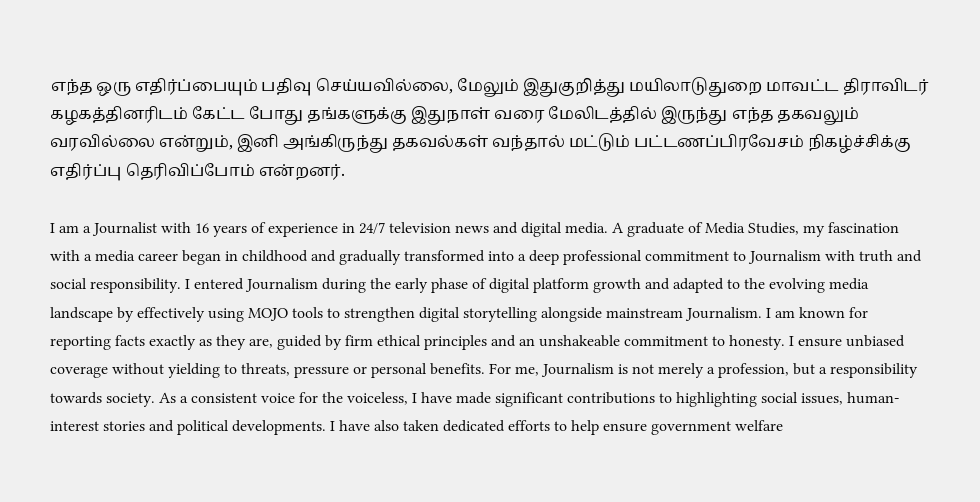எந்த ஒரு எதிர்ப்பையும் பதிவு செய்யவில்லை, மேலும் இதுகுறித்து மயிலாடுதுறை மாவட்ட திராவிடர் கழகத்தினரிடம் கேட்ட போது தங்களுக்கு இதுநாள் வரை மேலிடத்தில் இருந்து எந்த தகவலும் வரவில்லை என்றும், இனி அங்கிருந்து தகவல்கள் வந்தால் மட்டும் பட்டணப்பிரவேசம் நிகழ்ச்சிக்கு எதிர்ப்பு தெரிவிப்போம் என்றனர்.

I am a Journalist with 16 years of experience in 24/7 television news and digital media. A graduate of Media Studies, my fascination with a media career began in childhood and gradually transformed into a deep professional commitment to Journalism with truth and social responsibility. I entered Journalism during the early phase of digital platform growth and adapted to the evolving media landscape by effectively using MOJO tools to strengthen digital storytelling alongside mainstream Journalism. I am known for reporting facts exactly as they are, guided by firm ethical principles and an unshakeable commitment to honesty. I ensure unbiased coverage without yielding to threats, pressure or personal benefits. For me, Journalism is not merely a profession, but a responsibility towards society. As a consistent voice for the voiceless, I have made significant contributions to highlighting social issues, human-interest stories and political developments. I have also taken dedicated efforts to help ensure government welfare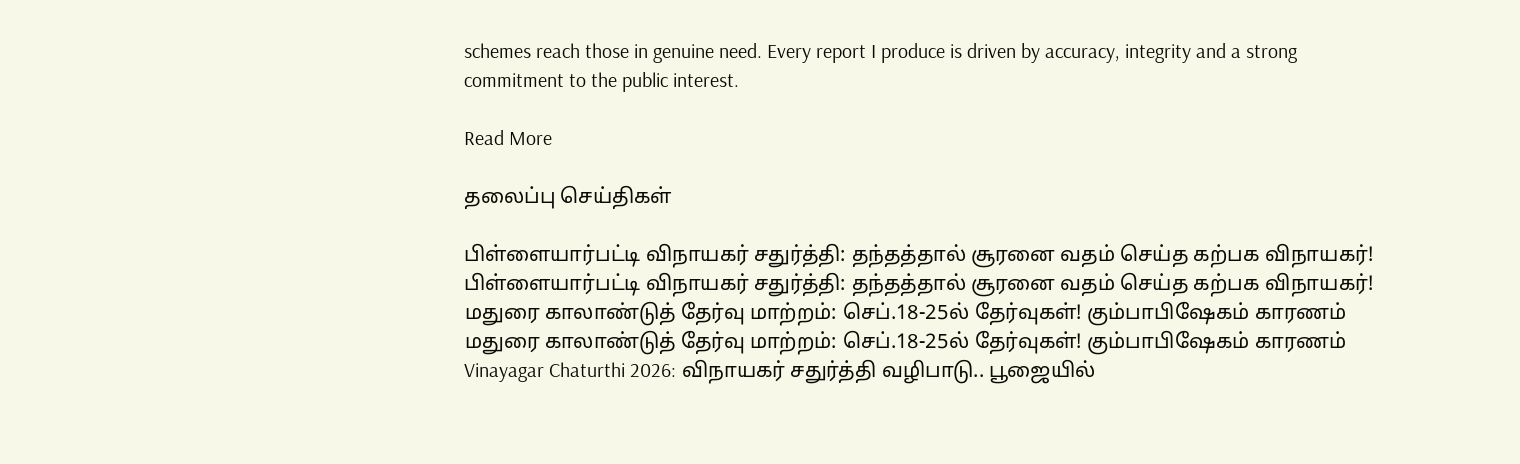schemes reach those in genuine need. Every report I produce is driven by accuracy, integrity and a strong commitment to the public interest.

Read More

தலைப்பு செய்திகள்

பிள்ளையார்பட்டி விநாயகர் சதுர்த்தி: தந்தத்தால் சூரனை வதம் செய்த கற்பக விநாயகர்!
பிள்ளையார்பட்டி விநாயகர் சதுர்த்தி: தந்தத்தால் சூரனை வதம் செய்த கற்பக விநாயகர்!
மதுரை காலாண்டுத் தேர்வு மாற்றம்: செப்.18-25ல் தேர்வுகள்! கும்பாபிஷேகம் காரணம்
மதுரை காலாண்டுத் தேர்வு மாற்றம்: செப்.18-25ல் தேர்வுகள்! கும்பாபிஷேகம் காரணம்
Vinayagar Chaturthi 2026: விநாயகர் சதுர்த்தி வழிபாடு.. பூஜையில்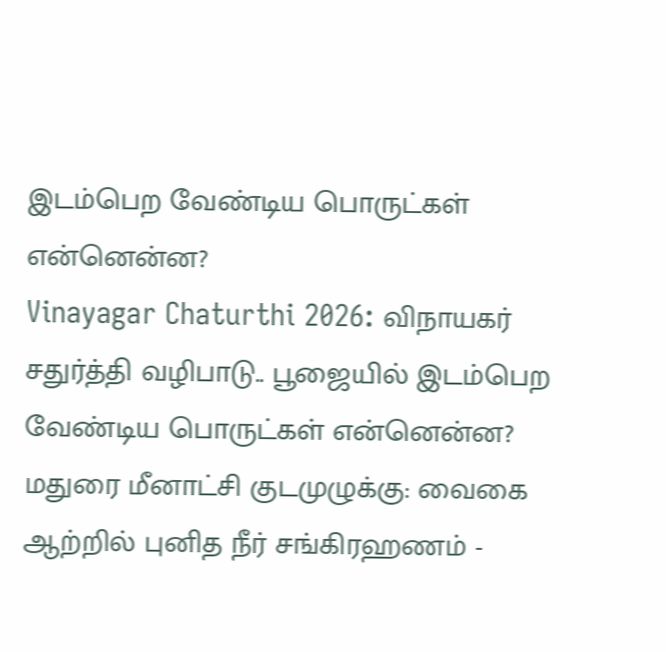இடம்பெற வேண்டிய பொருட்கள் என்னென்ன?
Vinayagar Chaturthi 2026: விநாயகர் சதுர்த்தி வழிபாடு.. பூஜையில் இடம்பெற வேண்டிய பொருட்கள் என்னென்ன?
மதுரை மீனாட்சி குடமுழுக்கு: வைகை ஆற்றில் புனித நீர் சங்கிரஹணம் -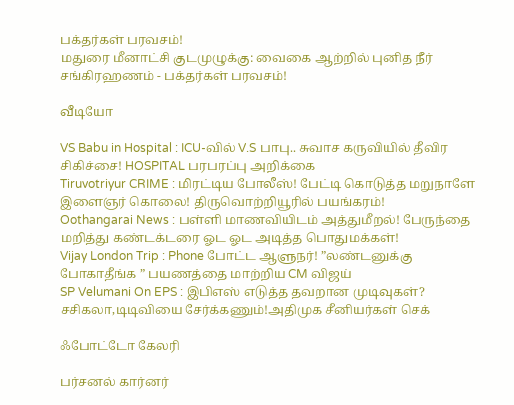பக்தர்கள் பரவசம்!
மதுரை மீனாட்சி குடமுழுக்கு: வைகை ஆற்றில் புனித நீர் சங்கிரஹணம் - பக்தர்கள் பரவசம்!

வீடியோ

VS Babu in Hospital : ICU-வில் V.S பாபு.. சுவாச கருவியில் தீவிர சிகிச்சை! HOSPITAL பரபரப்பு அறிக்கை
Tiruvotriyur CRIME : மிரட்டிய போலீஸ்! பேட்டி கொடுத்த மறுநாளே இளைஞர் கொலை! திருவொற்றியூரில் பயங்கரம்!
Oothangarai News : பள்ளி மாணவியிடம் அத்துமீறல்! பேருந்தை மறித்து கண்டக்டரை ஓட ஓட அடித்த பொதுமக்கள்!
Vijay London Trip : Phone போட்ட ஆளுநர்! ”லண்டனுக்கு போகாதீங்க ” பயணத்தை மாற்றிய CM விஜய்
SP Velumani On EPS : இபிஎஸ் எடுத்த தவறான முடிவுகள்? சசிகலா,டிடிவியை சேர்க்கணும்!அதிமுக சீனியர்கள் செக்

ஃபோட்டோ கேலரி

பர்சனல் கார்னர்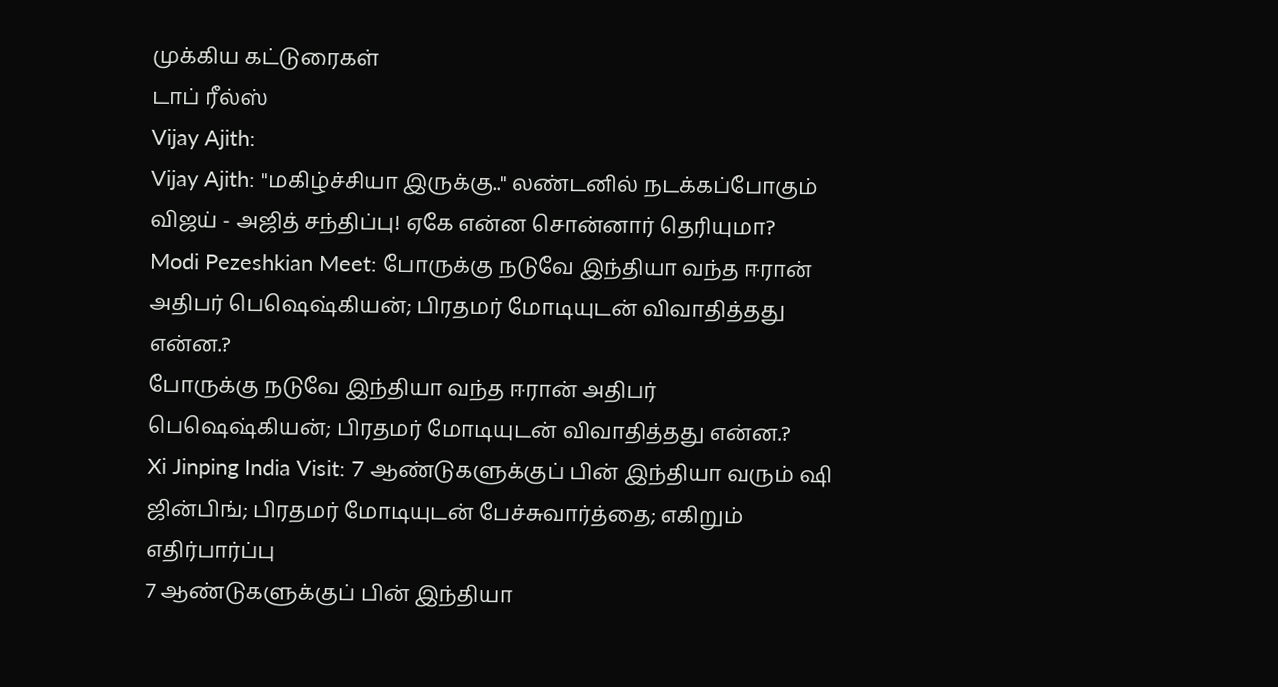முக்கிய கட்டுரைகள்
டாப் ரீல்ஸ்
Vijay Ajith:
Vijay Ajith: "மகிழ்ச்சியா இருக்கு.." லண்டனில் நடக்கப்போகும் விஜய் - அஜித் சந்திப்பு! ஏகே என்ன சொன்னார் தெரியுமா?
Modi Pezeshkian Meet: போருக்கு நடுவே இந்தியா வந்த ஈரான் அதிபர் பெஷெஷ்கியன்; பிரதமர் மோடியுடன் விவாதித்தது என்ன.?
போருக்கு நடுவே இந்தியா வந்த ஈரான் அதிபர் பெஷெஷ்கியன்; பிரதமர் மோடியுடன் விவாதித்தது என்ன.?
Xi Jinping India Visit: 7 ஆண்டுகளுக்குப் பின் இந்தியா வரும் ஷி ஜின்பிங்; பிரதமர் மோடியுடன் பேச்சுவார்த்தை; எகிறும் எதிர்பார்ப்பு
7 ஆண்டுகளுக்குப் பின் இந்தியா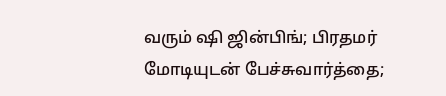வரும் ஷி ஜின்பிங்; பிரதமர் மோடியுடன் பேச்சுவார்த்தை;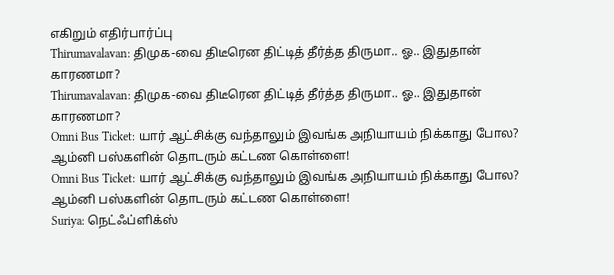எகிறும் எதிர்பார்ப்பு
Thirumavalavan: திமுக-வை திடீரென திட்டித் தீர்த்த திருமா.. ஓ.. இதுதான் காரணமா?
Thirumavalavan: திமுக-வை திடீரென திட்டித் தீர்த்த திருமா.. ஓ.. இதுதான் காரணமா?
Omni Bus Ticket: யார் ஆட்சிக்கு வந்தாலும் இவங்க அநியாயம் நிக்காது போல? ஆம்னி பஸ்களின் தொடரும் கட்டண கொள்ளை!
Omni Bus Ticket: யார் ஆட்சிக்கு வந்தாலும் இவங்க அநியாயம் நிக்காது போல? ஆம்னி பஸ்களின் தொடரும் கட்டண கொள்ளை!
Suriya: நெட்ஃப்ளிக்ஸ்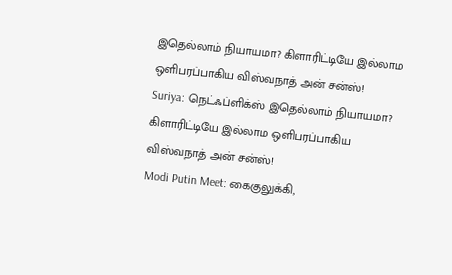இதெல்லாம் நியாயமா? கிளாரிட்டியே இல்லாம ஒளிபரப்பாகிய விஸ்வநாத் அன் சன்ஸ்!
Suriya: நெட்ஃப்ளிக்ஸ் இதெல்லாம் நியாயமா? கிளாரிட்டியே இல்லாம ஒளிபரப்பாகிய விஸ்வநாத் அன் சன்ஸ்!
Modi Putin Meet: கைகுலுக்கி,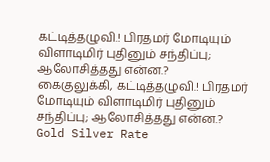கட்டித்தழுவி.! பிரதமர் மோடியும் விளாடிமிர் புதினும் சந்திப்பு; ஆலோசித்தது என்ன.?
கைகுலுக்கி, கட்டித்தழுவி.! பிரதமர் மோடியும் விளாடிமிர் புதினும் சந்திப்பு; ஆலோசித்தது என்ன.?
Gold Silver Rate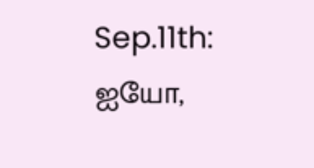Sep.11th: ஐயோ,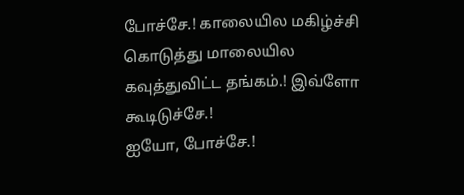போச்சே.! காலையில மகிழ்ச்சி கொடுத்து மாலையில கவுத்துவிட்ட தங்கம்.! இவ்ளோ கூடிடுச்சே.!
ஐயோ, போச்சே.!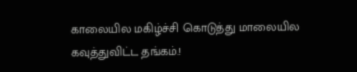காலையில மகிழ்ச்சி கொடுத்து மாலையில கவுத்துவிட்ட தங்கம்.!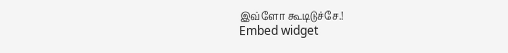இவ்ளோ கூடிடுச்சே.!
Embed widget